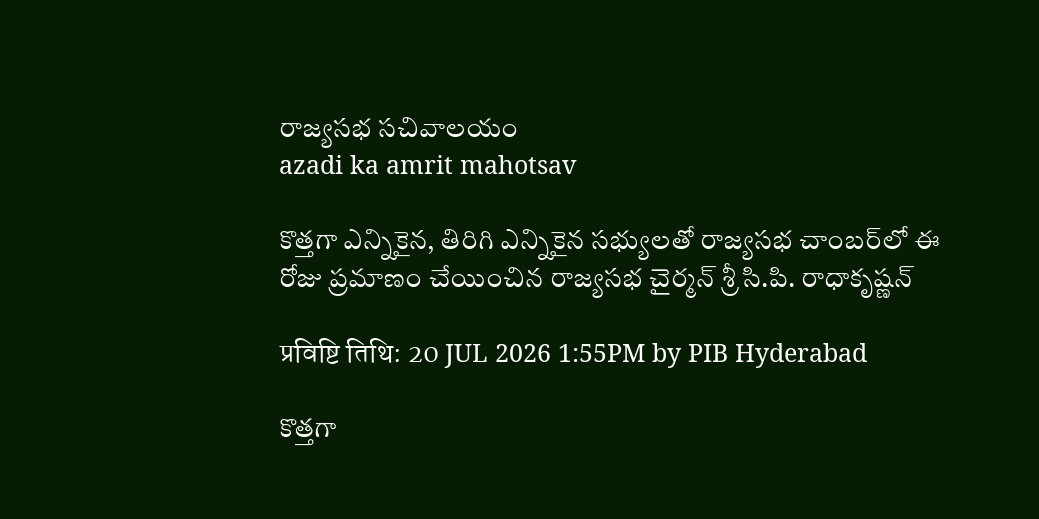రాజ్యసభ సచివాలయం
azadi ka amrit mahotsav

కొత్తగా ఎన్నికైన, తిరిగి ఎన్నికైన సభ్యులతో రాజ్యసభ చాంబర్‌లో ఈ రోజు ప్రమాణం చేయించిన రాజ్యసభ చైర్మన్ శ్రీ సి.పి. రాధాకృష్ణన్

प्रविष्टि तिथि: 20 JUL 2026 1:55PM by PIB Hyderabad

కొత్తగా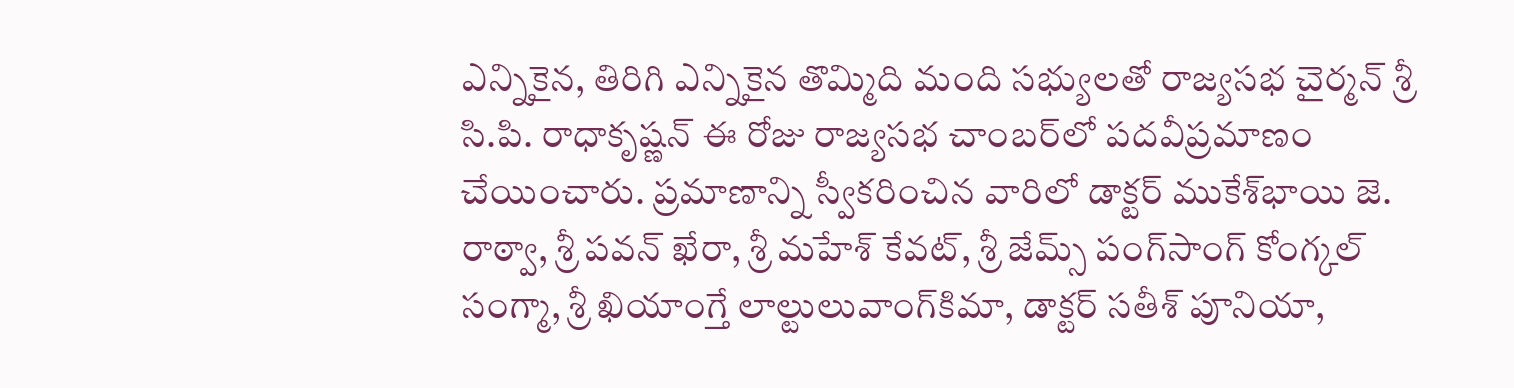ఎన్నికైన, తిరిగి ఎన్నికైన తొమ్మిది మంది సభ్యులతో రాజ్యసభ చైర్మన్ శ్రీ సి.పి. రాధాకృష్ణన్ ఈ రోజు రాజ్యసభ చాంబర్‌లో పదవీప్రమాణం చేయించారు. ప్రమాణాన్ని స్వీకరించిన వారిలో డాక్టర్ ముకేశ్‌భాయి జె. రాఠ్వా, శ్రీ పవన్ ఖేరా, శ్రీ మహేశ్ కేవట్, శ్రీ జేమ్స్ పంగ్‌సాంగ్ కోంగ్కల్ సంగ్మా, శ్రీ ఖియాంగ్తే లాల్టులువాంగ్‌కిమా, డాక్టర్ సతీశ్ పూనియా,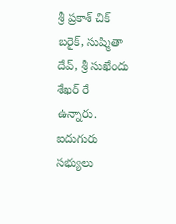శ్రీ ప్రకాశ్ చిక్ బరైక్, సుష్మితా దేవ్‌, శ్రీ సుఖేందు శేఖర్ రే ఉన్నారు.
ఐదుగురు సభ్యులు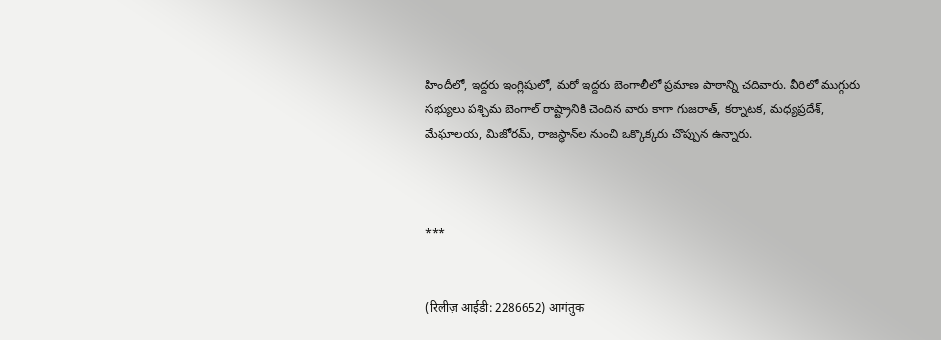హిందీలో, ఇద్దరు ఇంగ్లిషులో, మరో ఇద్దరు బెంగాలీలో ప్రమాణ పాఠాన్ని చదివారు. వీరిలో ముగ్గురు సభ్యులు పశ్చిమ బెంగాల్ రాష్ట్రానికి చెందిన వారు కాగా గుజరాత్, కర్నాటక, మధ్యప్రదేశ్, మేఘాలయ, మిజోరమ్, రాజస్థాన్‌ల నుంచి ఒక్కొక్కరు చొప్పున ఉన్నారు.



***


(रिलीज़ आईडी: 2286652) आगंतुक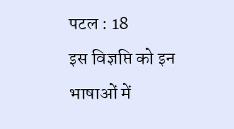पटल : 18
इस विज्ञप्ति को इन भाषाओं में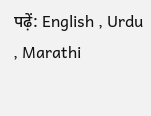पढ़ें: English , Urdu , Marathi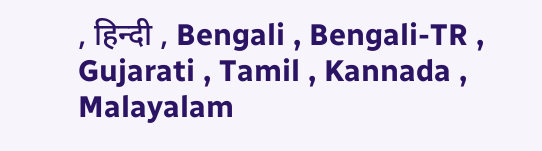, हिन्दी , Bengali , Bengali-TR , Gujarati , Tamil , Kannada , Malayalam